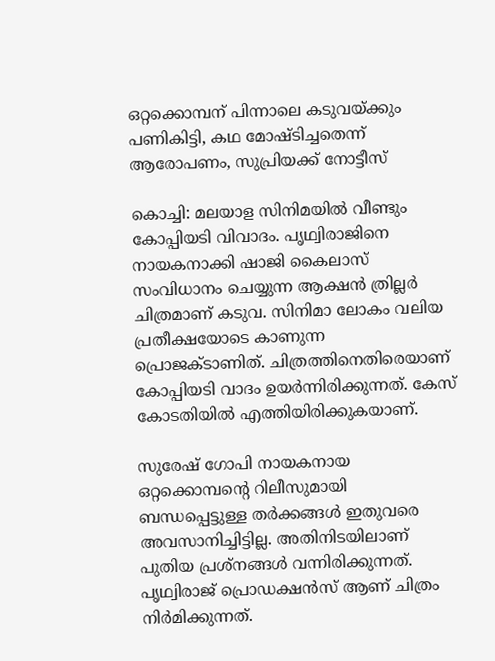ഒറ്റക്കൊമ്പന് പിന്നാലെ കടുവയ്ക്കും പണികിട്ടി, കഥ മോഷ്ടിച്ചതെന്ന് ആരോപണം, സുപ്രിയക്ക് നോട്ടീസ്

കൊച്ചി: മലയാള സിനിമയില്‍ വീണ്ടും കോപ്പിയടി വിവാദം. പൃഥ്വിരാജിനെ നായകനാക്കി ഷാജി കൈലാസ് സംവിധാനം ചെയ്യുന്ന ആക്ഷന്‍ ത്രില്ലര്‍ ചിത്രമാണ് കടുവ. സിനിമാ ലോകം വലിയ പ്രതീക്ഷയോടെ കാണുന്ന പ്രൊജക്ടാണിത്. ചിത്രത്തിനെതിരെയാണ് കോപ്പിയടി വാദം ഉയര്‍ന്നിരിക്കുന്നത്. കേസ് കോടതിയില്‍ എത്തിയിരിക്കുകയാണ്.

സുരേഷ് ഗോപി നായകനായ ഒറ്റക്കൊമ്പന്റെ റിലീസുമായി ബന്ധപ്പെട്ടുള്ള തര്‍ക്കങ്ങള്‍ ഇതുവരെ അവസാനിച്ചിട്ടില്ല. അതിനിടയിലാണ് പുതിയ പ്രശ്‌നങ്ങള്‍ വന്നിരിക്കുന്നത്. പൃഥ്വിരാജ് പ്രൊഡക്ഷന്‍സ് ആണ് ചിത്രം നിര്‍മിക്കുന്നത്.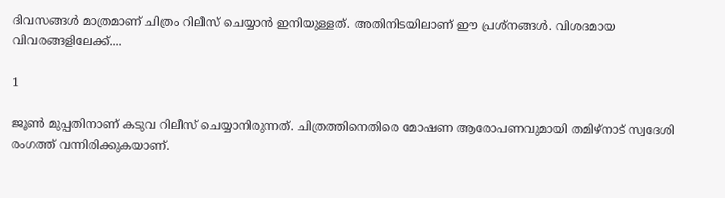ദിവസങ്ങള്‍ മാത്രമാണ് ചിത്രം റിലീസ് ചെയ്യാന്‍ ഇനിയുള്ളത്. അതിനിടയിലാണ് ഈ പ്രശ്‌നങ്ങള്‍. വിശദമായ വിവരങ്ങളിലേക്ക്....

1

ജൂണ്‍ മുപ്പതിനാണ് കടുവ റിലീസ് ചെയ്യാനിരുന്നത്. ചിത്രത്തിനെതിരെ മോഷണ ആരോപണവുമായി തമിഴ്‌നാട് സ്വദേശി രംഗത്ത് വന്നിരിക്കുകയാണ്.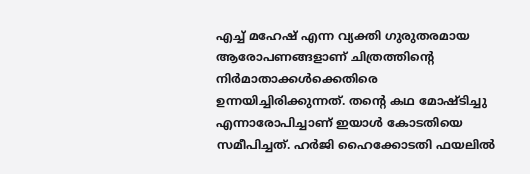എച്ച് മഹേഷ് എന്ന വ്യക്തി ഗുരുതരമായ ആരോപണങ്ങളാണ് ചിത്രത്തിന്റെ നിര്‍മാതാക്കള്‍ക്കെതിരെ ഉന്നയിച്ചിരിക്കുന്നത്. തന്റെ കഥ മോഷ്ടിച്ചു എന്നാരോപിച്ചാണ് ഇയാള്‍ കോടതിയെ സമീപിച്ചത്. ഹര്‍ജി ഹൈക്കോടതി ഫയലില്‍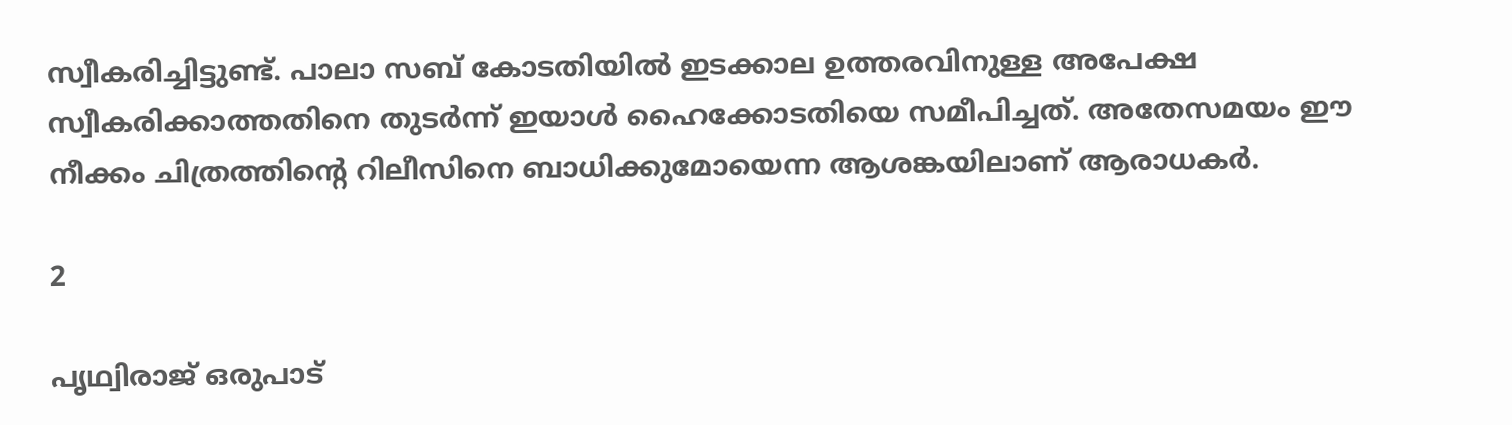സ്വീകരിച്ചിട്ടുണ്ട്. പാലാ സബ് കോടതിയില്‍ ഇടക്കാല ഉത്തരവിനുള്ള അപേക്ഷ സ്വീകരിക്കാത്തതിനെ തുടര്‍ന്ന് ഇയാള്‍ ഹൈക്കോടതിയെ സമീപിച്ചത്. അതേസമയം ഈ നീക്കം ചിത്രത്തിന്റെ റിലീസിനെ ബാധിക്കുമോയെന്ന ആശങ്കയിലാണ് ആരാധകര്‍.

2

പൃഥ്വിരാജ് ഒരുപാട്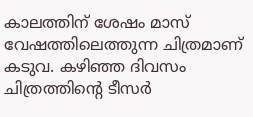കാലത്തിന് ശേഷം മാസ് വേഷത്തിലെത്തുന്ന ചിത്രമാണ് കടുവ. കഴിഞ്ഞ ദിവസം ചിത്രത്തിന്റെ ടീസര്‍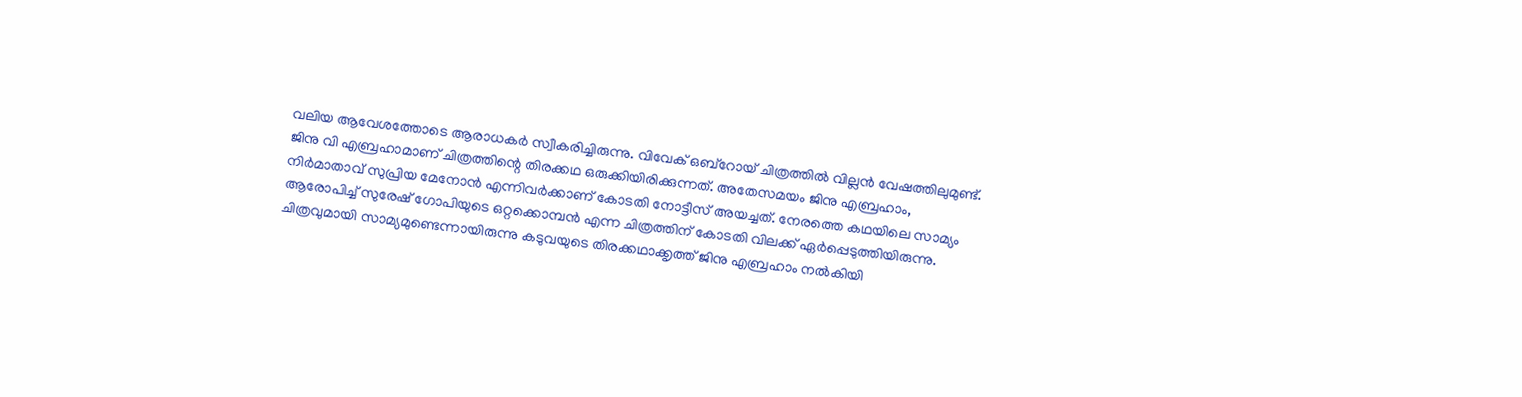വലിയ ആവേശത്തോടെ ആരാധകര്‍ സ്വീകരിച്ചിരുന്നു. വിവേക് ഒബ്‌റോയ് ചിത്രത്തില്‍ വില്ലന്‍ വേഷത്തിലുമുണ്ട്. ജിനു വി എബ്രഹാമാണ് ചിത്രത്തിന്റെ തിരക്കഥ ഒരുക്കിയിരിക്കുന്നത്. അതേസമയം ജിനു എബ്രഹാം, നിര്‍മാതാവ് സുപ്രിയ മേനോന്‍ എന്നിവര്‍ക്കാണ് കോടതി നോട്ടീസ് അയച്ചത്. നേരത്തെ കഥയിലെ സാമ്യം ആരോപിച്ച് സുരേഷ് ഗോപിയുടെ ഒറ്റക്കൊമ്പന്‍ എന്ന ചിത്രത്തിന് കോടതി വിലക്ക് ഏര്‍പ്പെടുത്തിയിരുന്നു. ചിത്രവുമായി സാമ്യമുണ്ടെന്നായിരുന്നു കടുവയുടെ തിരക്കഥാക്കൃത്ത് ജിനു എബ്രഹാം നല്‍കിയി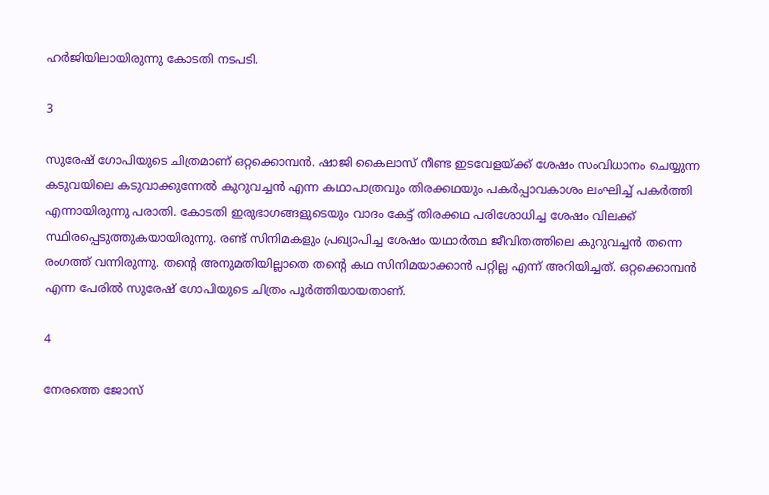ഹര്‍ജിയിലായിരുന്നു കോടതി നടപടി.

3

സുരേഷ് ഗോപിയുടെ ചിത്രമാണ് ഒറ്റക്കൊമ്പന്‍. ഷാജി കൈലാസ് നീണ്ട ഇടവേളയ്ക്ക് ശേഷം സംവിധാനം ചെയ്യുന്ന കടുവയിലെ കടുവാക്കുന്നേല്‍ കുറുവച്ചന്‍ എന്ന കഥാപാത്രവും തിരക്കഥയും പകര്‍പ്പാവകാശം ലംഘിച്ച് പകര്‍ത്തി എന്നായിരുന്നു പരാതി. കോടതി ഇരുഭാഗങ്ങളുടെയും വാദം കേട്ട് തിരക്കഥ പരിശോധിച്ച ശേഷം വിലക്ക് സ്ഥിരപ്പെടുത്തുകയായിരുന്നു. രണ്ട് സിനിമകളും പ്രഖ്യാപിച്ച ശേഷം യഥാര്‍ത്ഥ ജീവിതത്തിലെ കുറുവച്ചന്‍ തന്നെ രംഗത്ത് വന്നിരുന്നു. തന്റെ അനുമതിയില്ലാതെ തന്റെ കഥ സിനിമയാക്കാന്‍ പറ്റില്ല എന്ന് അറിയിച്ചത്. ഒറ്റക്കൊമ്പന്‍ എന്ന പേരില്‍ സുരേഷ് ഗോപിയുടെ ചിത്രം പൂര്‍ത്തിയായതാണ്.

4

നേരത്തെ ജോസ്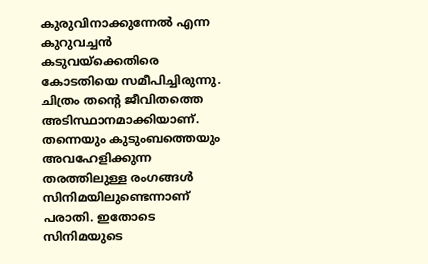കുരുവിനാക്കുന്നേല്‍ എന്ന കുറുവച്ചന്‍ കടുവയ്‌ക്കെതിരെ കോടതിയെ സമീപിച്ചിരുന്നു. ചിത്രം തന്റെ ജീവിതത്തെ അടിസ്ഥാനമാക്കിയാണ്. തന്നെയും കുടുംബത്തെയും അവഹേളിക്കുന്ന തരത്തിലുള്ള രംഗങ്ങള്‍ സിനിമയിലുണ്ടെന്നാണ് പരാതി. ഇതോടെ സിനിമയുടെ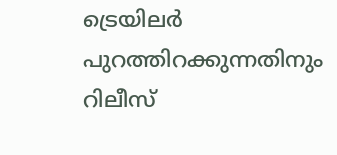ട്രെയിലര്‍ പുറത്തിറക്കുന്നതിനും റിലീസ്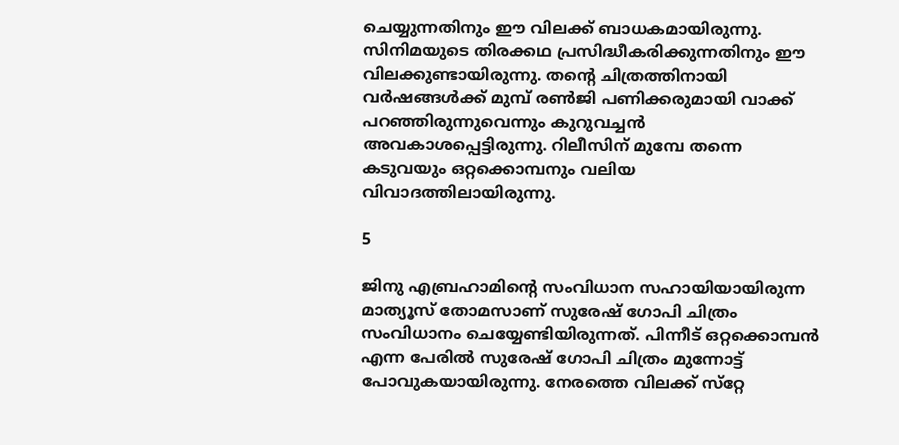ചെയ്യുന്നതിനും ഈ വിലക്ക് ബാധകമായിരുന്നു. സിനിമയുടെ തിരക്കഥ പ്രസിദ്ധീകരിക്കുന്നതിനും ഈ വിലക്കുണ്ടായിരുന്നു. തന്റെ ചിത്രത്തിനായി വര്‍ഷങ്ങള്‍ക്ക് മുമ്പ് രണ്‍ജി പണിക്കരുമായി വാക്ക് പറഞ്ഞിരുന്നുവെന്നും കുറുവച്ചന്‍ അവകാശപ്പെട്ടിരുന്നു. റിലീസിന് മുമ്പേ തന്നെ കടുവയും ഒറ്റക്കൊമ്പനും വലിയ വിവാദത്തിലായിരുന്നു.

5

ജിനു എബ്രഹാമിന്റെ സംവിധാന സഹായിയായിരുന്ന മാത്യൂസ് തോമസാണ് സുരേഷ് ഗോപി ചിത്രം സംവിധാനം ചെയ്യേണ്ടിയിരുന്നത്. പിന്നീട് ഒറ്റക്കൊമ്പന്‍ എന്ന പേരില്‍ സുരേഷ് ഗോപി ചിത്രം മുന്നോട്ട് പോവുകയായിരുന്നു. നേരത്തെ വിലക്ക് സ്‌റ്റേ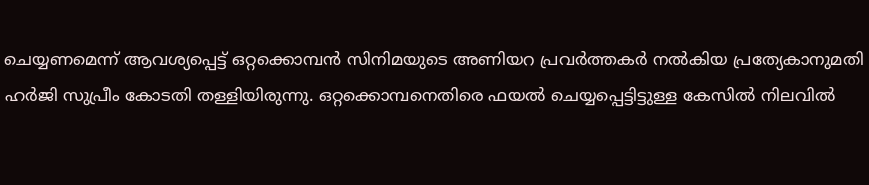ചെയ്യണമെന്ന് ആവശ്യപ്പെട്ട് ഒറ്റക്കൊമ്പന്‍ സിനിമയുടെ അണിയറ പ്രവര്‍ത്തകര്‍ നല്‍കിയ പ്രത്യേകാനുമതി ഹര്‍ജി സുപ്രീം കോടതി തള്ളിയിരുന്നു. ഒറ്റക്കൊമ്പനെതിരെ ഫയല്‍ ചെയ്യപ്പെട്ടിട്ടുള്ള കേസില്‍ നിലവില്‍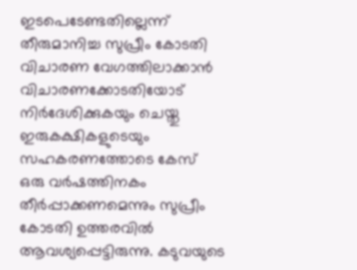ഇടപെടേണ്ടതില്ലെന്ന് തീരുമാനിച്ച സുപ്രീം കോടതി വിചാരണ വേഗത്തിലാക്കാന്‍ വിചാരണക്കോടതിയോട് നിര്‍ദേശിക്കുകയും ചെയ്തു ഇരുകക്ഷികളുടെയും സഹകരണത്തോടെ കേസ് ഒരു വര്‍ഷത്തിനകം തീര്‍പ്പാക്കണമെന്നും സുപ്രീം കോടതി ഉത്തരവില്‍ ആവശ്യപ്പെട്ടിരുന്നു. കടുവയുടെ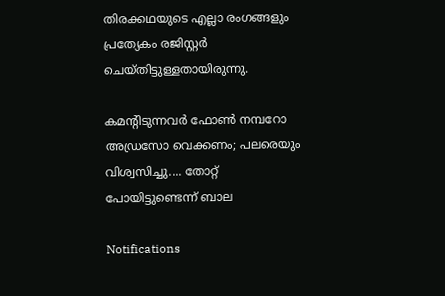തിരക്കഥയുടെ എല്ലാ രംഗങ്ങളും പ്രത്യേകം രജിസ്റ്റര്‍ ചെയ്തിട്ടുള്ളതായിരുന്നു.

കമന്റിടുന്നവര്‍ ഫോണ്‍ നമ്പറോ അഡ്രസോ വെക്കണം; പലരെയും വിശ്വസിച്ചു.... തോറ്റ് പോയിട്ടുണ്ടെന്ന് ബാല

Notifications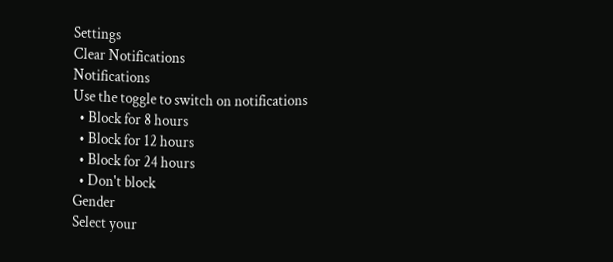Settings
Clear Notifications
Notifications
Use the toggle to switch on notifications
  • Block for 8 hours
  • Block for 12 hours
  • Block for 24 hours
  • Don't block
Gender
Select your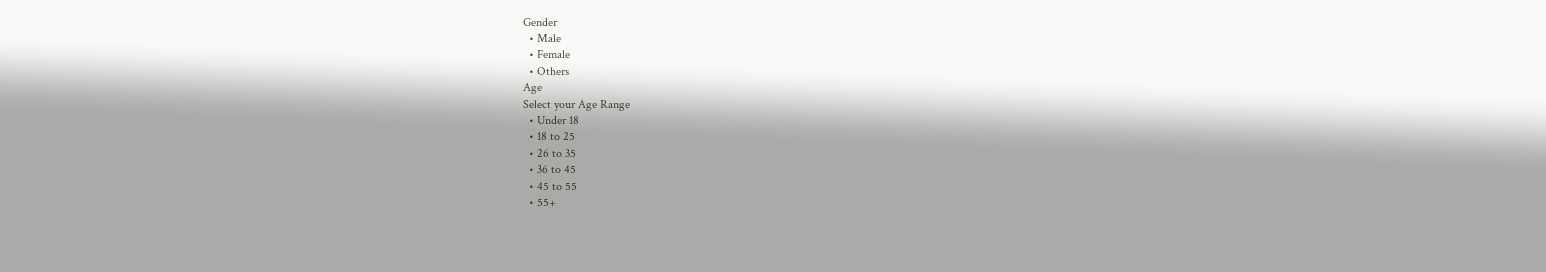Gender
  • Male
  • Female
  • Others
Age
Select your Age Range
  • Under 18
  • 18 to 25
  • 26 to 35
  • 36 to 45
  • 45 to 55
  • 55+